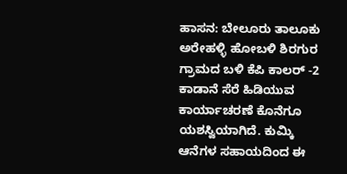ಹಾಸನ: ಬೇಲೂರು ತಾಲೂಕು ಅರೇಹಳ್ಳಿ ಹೋಬಳಿ ಶಿರಗುರ ಗ್ರಾಮದ ಬಳಿ ಕೆಪಿ ಕಾಲರ್ -2 ಕಾಡಾನೆ ಸೆರೆ ಹಿಡಿಯುವ ಕಾರ್ಯಾಚರಣೆ ಕೊನೆಗೂ ಯಶಸ್ವಿಯಾಗಿದೆ. ಕುಮ್ಕಿ ಆನೆಗಳ ಸಹಾಯದಿಂದ ಈ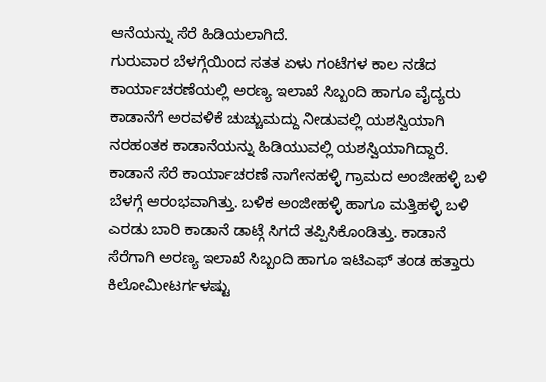ಆನೆಯನ್ನು ಸೆರೆ ಹಿಡಿಯಲಾಗಿದೆ.
ಗುರುವಾರ ಬೆಳಗ್ಗೆಯಿಂದ ಸತತ ಏಳು ಗಂಟೆಗಳ ಕಾಲ ನಡೆದ ಕಾರ್ಯಾಚರಣೆಯಲ್ಲಿ ಅರಣ್ಯ ಇಲಾಖೆ ಸಿಬ್ಬಂದಿ ಹಾಗೂ ವೈದ್ಯರು ಕಾಡಾನೆಗೆ ಅರವಳಿಕೆ ಚುಚ್ಚುಮದ್ದು ನೀಡುವಲ್ಲಿ ಯಶಸ್ವಿಯಾಗಿ ನರಹಂತಕ ಕಾಡಾನೆಯನ್ನು ಹಿಡಿಯುವಲ್ಲಿ ಯಶಸ್ವಿಯಾಗಿದ್ದಾರೆ.
ಕಾಡಾನೆ ಸೆರೆ ಕಾರ್ಯಾಚರಣೆ ನಾಗೇನಹಳ್ಳಿ ಗ್ರಾಮದ ಅಂಜೀಹಳ್ಳಿ ಬಳಿ ಬೆಳಗ್ಗೆ ಆರಂಭವಾಗಿತ್ತು. ಬಳಿಕ ಅಂಜೀಹಳ್ಳಿ ಹಾಗೂ ಮತ್ತಿಹಳ್ಳಿ ಬಳಿ ಎರಡು ಬಾರಿ ಕಾಡಾನೆ ಡಾಟ್ಗೆ ಸಿಗದೆ ತಪ್ಪಿಸಿಕೊಂಡಿತ್ತು. ಕಾಡಾನೆ ಸೆರೆಗಾಗಿ ಅರಣ್ಯ ಇಲಾಖೆ ಸಿಬ್ಬಂದಿ ಹಾಗೂ ಇಟಿಎಫ್ ತಂಡ ಹತ್ತಾರು ಕಿಲೋಮೀಟರ್ಗಳಷ್ಟು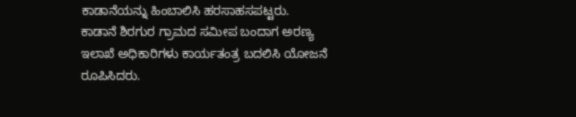ಕಾಡಾನೆಯನ್ನು ಹಿಂಬಾಲಿಸಿ ಹರಸಾಹಸಪಟ್ಟರು.
ಕಾಡಾನೆ ಶಿರಗುರ ಗ್ರಾಮದ ಸಮೀಪ ಬಂದಾಗ ಅರಣ್ಯ ಇಲಾಖೆ ಅಧಿಕಾರಿಗಳು ಕಾರ್ಯತಂತ್ರ ಬದಲಿಸಿ ಯೋಜನೆ ರೂಪಿಸಿದರು.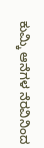ಕುಮ್ಕಿ ಆನೆಗಳ ನೆರವಿನಿಂದ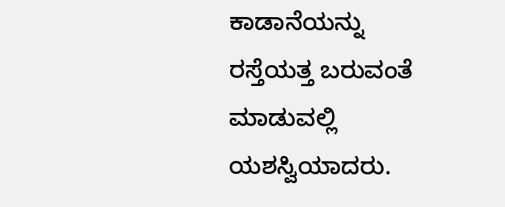ಕಾಡಾನೆಯನ್ನು ರಸ್ತೆಯತ್ತ ಬರುವಂತೆ ಮಾಡುವಲ್ಲಿ ಯಶಸ್ವಿಯಾದರು.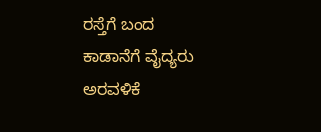ರಸ್ತೆಗೆ ಬಂದ ಕಾಡಾನೆಗೆ ವೈದ್ಯರು ಅರವಳಿಕೆ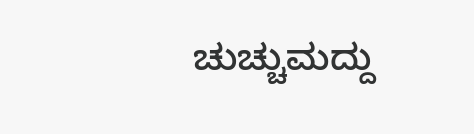ಚುಚ್ಚುಮದ್ದು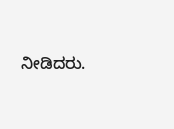ನೀಡಿದರು.